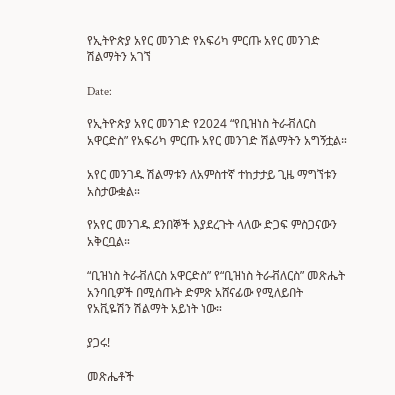የኢትዮጵያ አየር መንገድ የአፍሪካ ምርጡ አየር መንገድ ሽልማትን አገኘ

Date:

የኢትዮጵያ አየር መንገድ የ2024 “የቢዝነስ ትራቭለርስ አዋርድስ” የአፍሪካ ምርጡ አየር መንገድ ሽልማትን አግኝቷል።

አየር መንገዱ ሽልማቱን ለአምስተኛ ተከታታይ ጊዜ ማግኘቱን አስታውቋል።

የአየር መንገዱ ደንበኞች እያደረጉት ላለው ድጋፍ ምስጋናውን አቅርቧል።

“ቢዝነስ ትራቭለርስ አዋርድስ” የ“ቢዝነስ ትራቭለርስ” መጽሔት አንባቢዎች በሚሰጡት ድምጽ አሸናፊው የሚለይበት የአቪዬሽን ሽልማት አይነት ነው።

ያጋሩ!

መጽሔቶች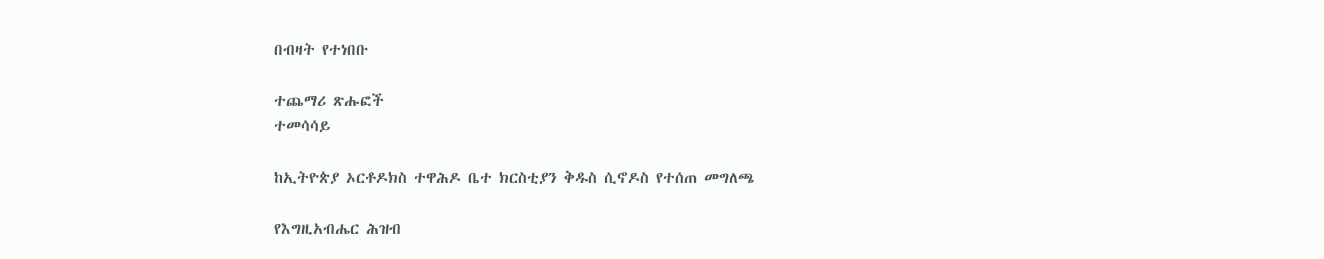በብዛት የተነበቡ

ተጨማሪ ጽሑፎች
ተመሳሳይ

ከኢትዮጵያ ኦርቶዶክስ ተዋሕዶ ቤተ ክርስቲያን ቅዱስ ሲኖዶስ የተሰጠ መግለጫ

የእግዚአብሔር ሕዝብ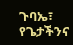ጉባኤ፣ የጌታችንና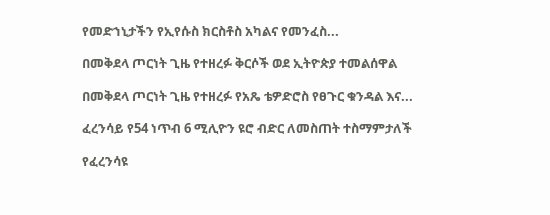የመድኀኒታችን የኢየሱስ ክርስቶስ አካልና የመንፈስ...

በመቅደላ ጦርነት ጊዜ የተዘረፉ ቅርሶች ወደ ኢትዮጵያ ተመልሰዋል

በመቅደላ ጦርነት ጊዜ የተዘረፉ የአጼ ቴዎድሮስ የፀጉር ቁንዳል እና...

ፈረንሳይ የ54 ነጥብ 6 ሚሊዮን ዩሮ ብድር ለመስጠት ተስማምታለች

የፈረንሳዩ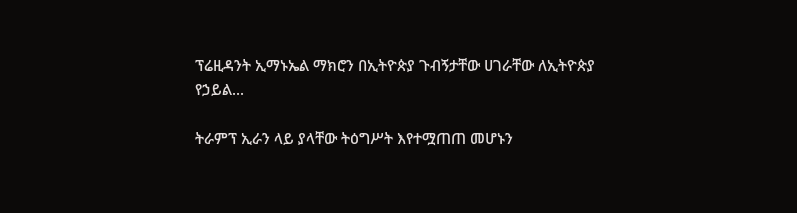ፕሬዚዳንት ኢማኑኤል ማክሮን በኢትዮጵያ ጉብኝታቸው ሀገራቸው ለኢትዮጵያ የኃይል...

ትራምፕ ኢራን ላይ ያላቸው ትዕግሥት እየተሟጠጠ መሆኑን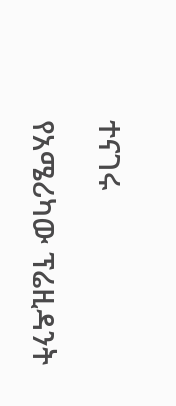ተናገሩ

የአሜሪካው ፕሬዚዳንት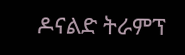ዶናልድ ትራምፕ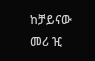ከቻይናው መሪ ዢ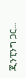ጂንፒንግ ጋር...